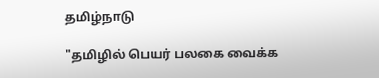தமிழ்நாடு

"தமிழில் பெயர் பலகை வைக்க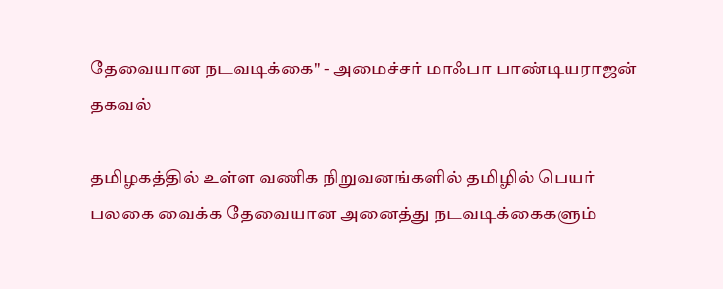தேவையான நடவடிக்கை" - அமைச்சர் மாஃபா பாண்டியராஜன் தகவல்

தமிழகத்தில் உள்ள வணிக நிறுவனங்களில் தமிழில் பெயர் பலகை வைக்க தேவையான அனைத்து நடவடிக்கைகளும்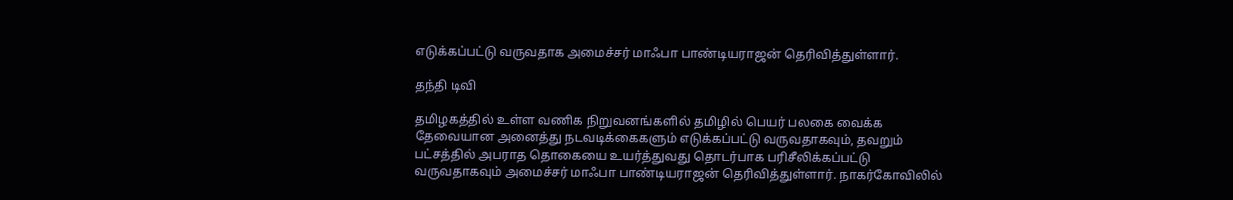எடுக்கப்பட்டு வருவதாக அமைச்சர் மாஃபா பாண்டியராஜன் தெரிவித்துள்ளார்.

தந்தி டிவி

தமிழகத்தில் உள்ள வணிக நிறுவனங்களில் தமிழில் பெயர் பலகை வைக்க தேவையான அனைத்து நடவடிக்கைகளும் எடுக்கப்பட்டு வருவதாகவும், தவறும் பட்சத்தில் அபராத தொகையை உயர்த்துவது தொடர்பாக பரிசீலிக்கப்பட்டு வருவதாகவும் அமைச்சர் மாஃபா பாண்டியராஜன் தெரிவித்துள்ளார். நாகர்கோவிலில்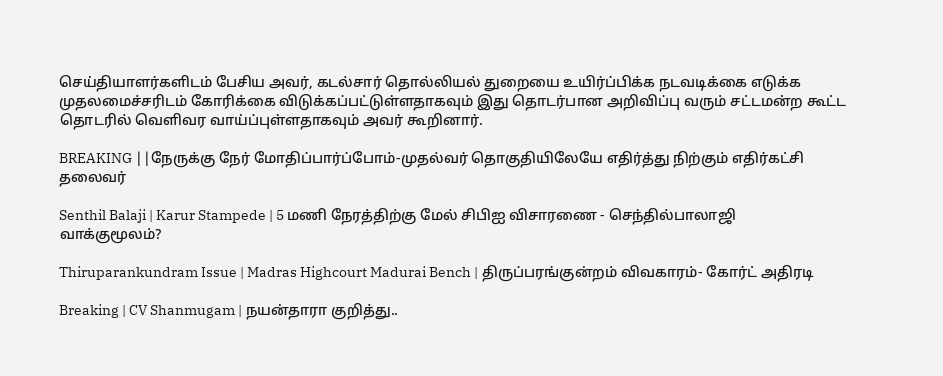செய்தியாளர்களிடம் பேசிய அவர், கடல்சார் தொல்லியல் துறையை உயிர்ப்பிக்க நடவடிக்கை எடுக்க முதலமைச்சரிடம் கோரிக்கை விடுக்கப்பட்டுள்ளதாகவும் இது தொடர்பான அறிவிப்பு வரும் சட்டமன்ற கூட்ட தொடரில் வெளிவர வாய்ப்புள்ளதாகவும் அவர் கூறினார்.

BREAKING ||நேருக்கு நேர் மோதிப்பார்ப்போம்-முதல்வர் தொகுதியிலேயே எதிர்த்து நிற்கும் எதிர்கட்சி தலைவர்

Senthil Balaji | Karur Stampede | 5 மணி நேரத்திற்கு மேல் சிபிஐ விசாரணை - செந்தில்பாலாஜி வாக்குமூலம்?

Thiruparankundram Issue | Madras Highcourt Madurai Bench | திருப்பரங்குன்றம் விவகாரம்- கோர்ட் அதிரடி

Breaking | CV Shanmugam | நயன்தாரா குறித்து..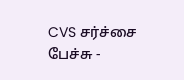CVS சர்ச்சை பேச்சு -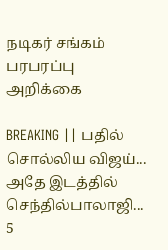நடிகர் சங்கம் பரபரப்பு அறிக்கை

BREAKING || பதில் சொல்லிய விஜய்... அதே இடத்தில் செந்தில்பாலாஜி... 5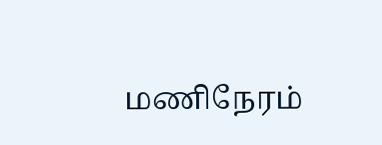மணிநேரம்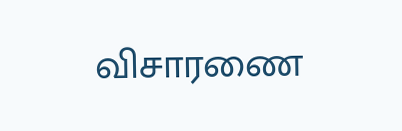விசாரணை